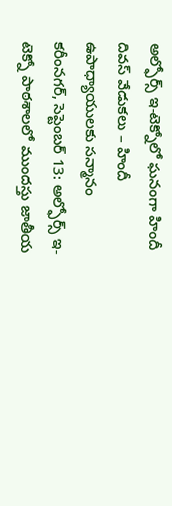అల్ఫోర్స్ ఇ-టెక్నోలో ఘనంగా హిందీ దివస్ వేడుకలు – హిందీ ఉపాధ్యాయులకు సన్మానం
కరీంనగర్, సెప్టెంబర్ 13: అల్ఫోర్స్ ఇ-టెక్నో పాఠశాలలో ముందస్తు జాతీయ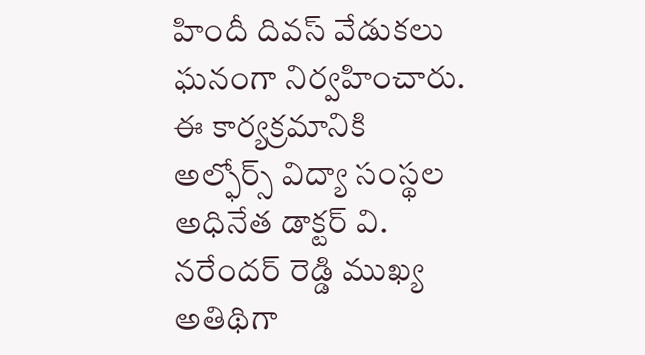హిందీ దివస్ వేడుకలు ఘనంగా నిర్వహించారు. ఈ కార్యక్రమానికి అల్ఫోర్స్ విద్యా సంస్థల అధినేత డాక్టర్ వి. నరేందర్ రెడ్డి ముఖ్య అతిథిగా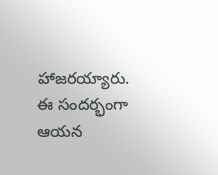హాజరయ్యారు.
ఈ సందర్భంగా ఆయన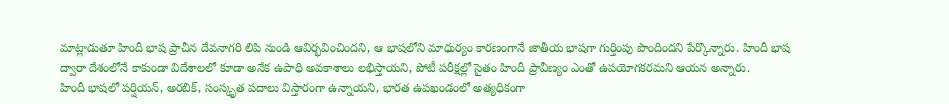మాట్లాడుతూ హిందీ భాష ప్రాచీన దేవనాగరి లిపి నుండి ఆవిర్భవించిందని, ఆ భాషలోని మాధుర్యం కారణంగానే జాతీయ భాషగా గుర్తింపు పొందిందని పేర్కొన్నారు. హిందీ భాష ద్వారా దేశంలోనే కాకుండా విదేశాలలో కూడా అనేక ఉపాధి అవకాశాలు లభిస్తాయని, పోటీ పరీక్షల్లో సైతం హిందీ ప్రావీణ్యం ఎంతో ఉపయోగకరమని ఆయన అన్నారు.
హిందీ భాషలో పర్షియన్, అరబిక్, సంస్కృత పదాలు విస్తారంగా ఉన్నాయని, భారత ఉపఖండంలో అత్యధికంగా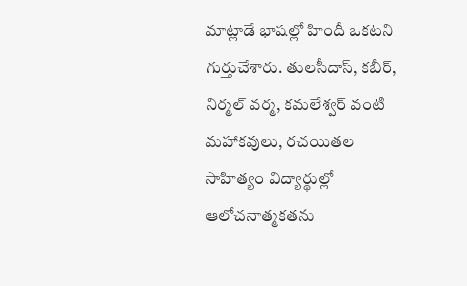మాట్లాడే భాషల్లో హిందీ ఒకటని గుర్తుచేశారు. తులసీదాస్, కబీర్, నిర్మల్ వర్మ, కమలేశ్వర్ వంటి మహాకవులు, రచయితల సాహిత్యం విద్యార్థుల్లో ఆలోచనాత్మకతను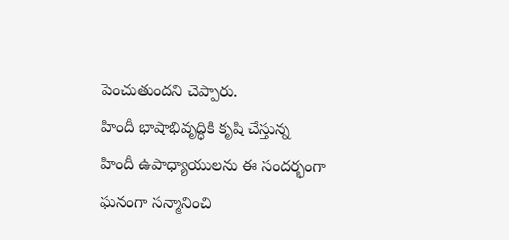పెంచుతుందని చెప్పారు.
హిందీ భాషాభివృద్ధికి కృషి చేస్తున్న హిందీ ఉపాధ్యాయులను ఈ సందర్భంగా ఘనంగా సన్మానించి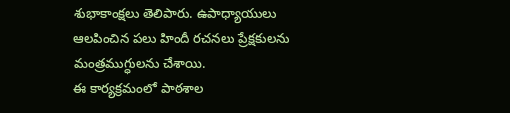శుభాకాంక్షలు తెలిపారు. ఉపాధ్యాయులు ఆలపించిన పలు హిందీ రచనలు ప్రేక్షకులను మంత్రముగ్ధులను చేశాయి.
ఈ కార్యక్రమంలో పాఠశాల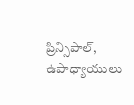ప్రిన్సిపాల్, ఉపాధ్యాయులు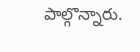పాల్గొన్నారు.